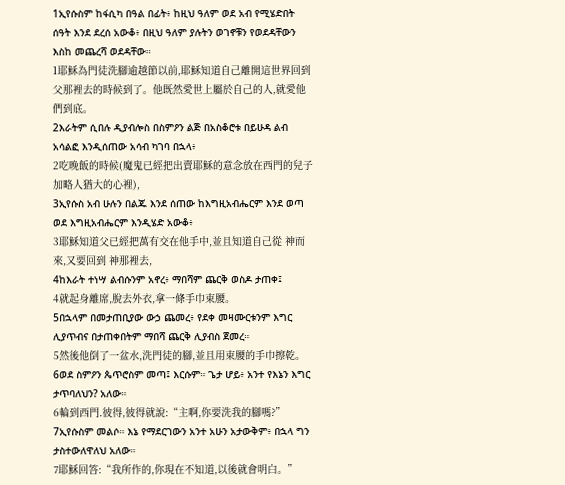1ኢየሱስም ከፋሲካ በዓል በፊት፥ ከዚህ ዓለም ወደ አብ የሚሄድበት ሰዓት እንደ ደረሰ አውቆ፥ በዚህ ዓለም ያሉትን ወገኖቹን የወደዳቸውን እስከ መጨረሻ ወደዳቸው።
1耶穌為門徒洗腳逾越節以前,耶穌知道自己離開這世界回到父那裡去的時候到了。他既然愛世上屬於自己的人,就愛他們到底。
2እራትም ሲበሉ ዲያብሎስ በስምዖን ልጅ በአስቆሮቱ በይሁዳ ልብ አሳልፎ እንዲሰጠው አሳብ ካገባ በኋላ፥
2吃晚飯的時候(魔鬼已經把出賣耶穌的意念放在西門的兒子加略人猶大的心裡),
3ኢየሱስ አብ ሁሉን በልጁ እንደ ሰጠው ከእግዚአብሔርም እንደ ወጣ ወደ እግዚአብሔርም እንዲሄድ አውቆ፥
3耶穌知道父已經把萬有交在他手中,並且知道自己從 神而來,又要回到 神那裡去,
4ከእራት ተነሣ ልብሱንም አኖረ፥ ማበሻም ጨርቅ ወስዶ ታጠቀ፤
4就起身離席,脫去外衣,拿一條手巾束腰。
5በኋላም በመታጠቢያው ውኃ ጨመረ፥ የደቀ መዛሙርቱንም እግር ሊያጥብና በታጠቀበትም ማበሻ ጨርቅ ሊያብስ ጀመረ።
5然後他倒了一盆水,洗門徒的腳,並且用束腰的手巾擦乾。
6ወደ ስምዖን ጴጥሮስም መጣ፤ እርሱም። ጌታ ሆይ፥ አንተ የእኔን እግር ታጥባለህን? አለው።
6輪到西門.彼得,彼得就說:“主啊,你要洗我的腳嗎?”
7ኢየሱስም መልሶ። እኔ የማደርገውን አንተ አሁን አታውቅም፥ በኋላ ግን ታስተውለዋለህ አለው።
7耶穌回答:“我所作的,你現在不知道,以後就會明白。”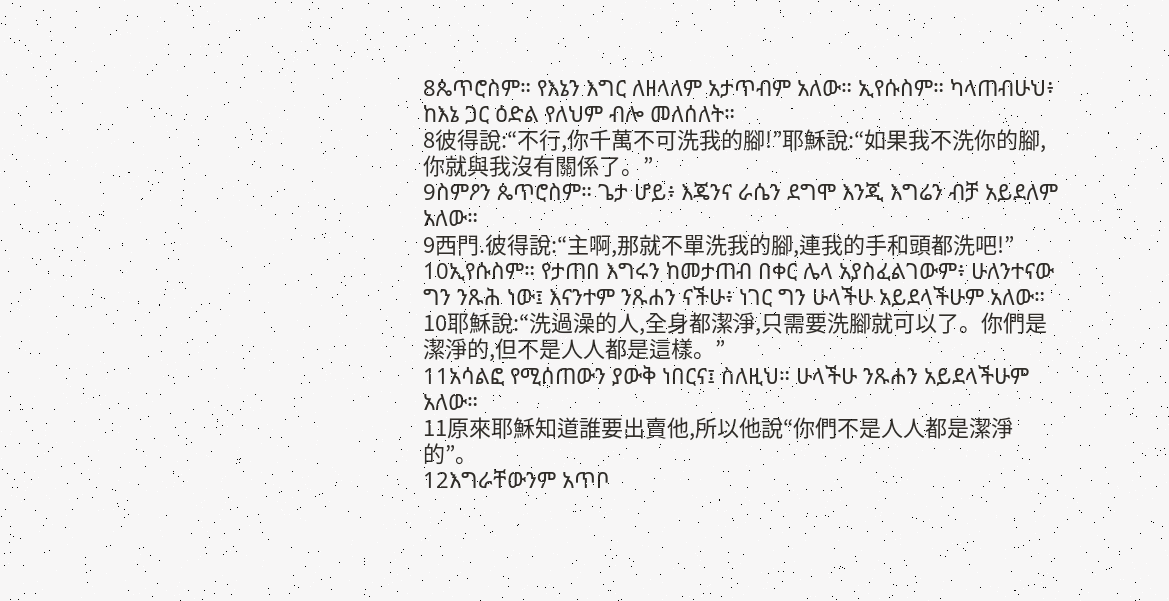8ጴጥሮስም። የእኔን እግር ለዘላለም አታጥብም አለው። ኢየሱስም። ካላጠብሁህ፥ ከእኔ ጋር ዕድል የለህም ብሎ መለሰለት።
8彼得說:“不行,你千萬不可洗我的腳!”耶穌說:“如果我不洗你的腳,你就與我沒有關係了。”
9ስምዖን ጴጥሮስም። ጌታ ሆይ፥ እጄንና ራሴን ደግሞ እንጂ እግሬን ብቻ አይደለም አለው።
9西門.彼得說:“主啊,那就不單洗我的腳,連我的手和頭都洗吧!”
10ኢየሱስም። የታጠበ እግሩን ከመታጠብ በቀር ሌላ አያስፈልገውም፥ ሁለንተናው ግን ንጹሕ ነው፤ እናንተም ንጹሐን ናችሁ፥ ነገር ግን ሁላችሁ አይደላችሁም አለው።
10耶穌說:“洗過澡的人,全身都潔淨,只需要洗腳就可以了。你們是潔淨的,但不是人人都是這樣。”
11አሳልፎ የሚሰጠውን ያውቅ ነበርና፤ ስለዚህ። ሁላችሁ ንጹሐን አይደላችሁም አለው።
11原來耶穌知道誰要出賣他,所以他說“你們不是人人都是潔淨的”。
12እግራቸውንም አጥቦ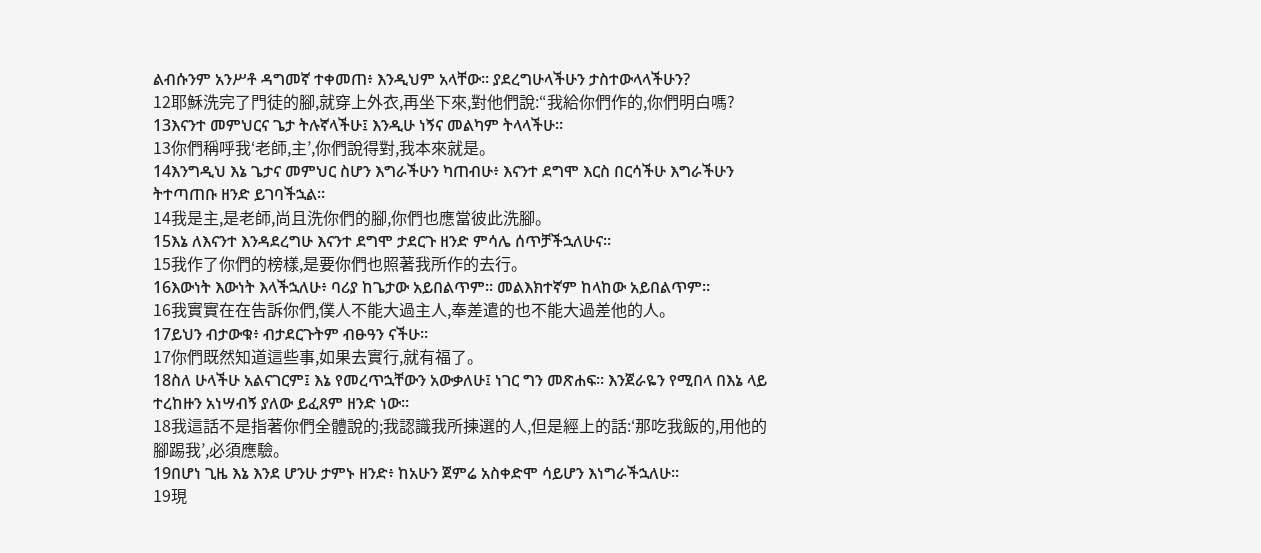ልብሱንም አንሥቶ ዳግመኛ ተቀመጠ፥ እንዲህም አላቸው። ያደረግሁላችሁን ታስተውላላችሁን?
12耶穌洗完了門徒的腳,就穿上外衣,再坐下來,對他們說:“我給你們作的,你們明白嗎?
13እናንተ መምህርና ጌታ ትሉኛላችሁ፤ እንዲሁ ነኝና መልካም ትላላችሁ።
13你們稱呼我‘老師,主’,你們說得對,我本來就是。
14እንግዲህ እኔ ጌታና መምህር ስሆን እግራችሁን ካጠብሁ፥ እናንተ ደግሞ እርስ በርሳችሁ እግራችሁን ትተጣጠቡ ዘንድ ይገባችኋል።
14我是主,是老師,尚且洗你們的腳,你們也應當彼此洗腳。
15እኔ ለእናንተ እንዳደረግሁ እናንተ ደግሞ ታደርጉ ዘንድ ምሳሌ ሰጥቻችኋለሁና።
15我作了你們的榜樣,是要你們也照著我所作的去行。
16እውነት እውነት እላችኋለሁ፥ ባሪያ ከጌታው አይበልጥም። መልእክተኛም ከላከው አይበልጥም።
16我實實在在告訴你們,僕人不能大過主人,奉差遣的也不能大過差他的人。
17ይህን ብታውቁ፥ ብታደርጉትም ብፁዓን ናችሁ።
17你們既然知道這些事,如果去實行,就有福了。
18ስለ ሁላችሁ አልናገርም፤ እኔ የመረጥኋቸውን አውቃለሁ፤ ነገር ግን መጽሐፍ። እንጀራዬን የሚበላ በእኔ ላይ ተረከዙን አነሣብኝ ያለው ይፈጸም ዘንድ ነው።
18我這話不是指著你們全體說的;我認識我所揀選的人,但是經上的話:‘那吃我飯的,用他的腳踢我’,必須應驗。
19በሆነ ጊዜ እኔ እንደ ሆንሁ ታምኑ ዘንድ፥ ከአሁን ጀምሬ አስቀድሞ ሳይሆን እነግራችኋለሁ።
19現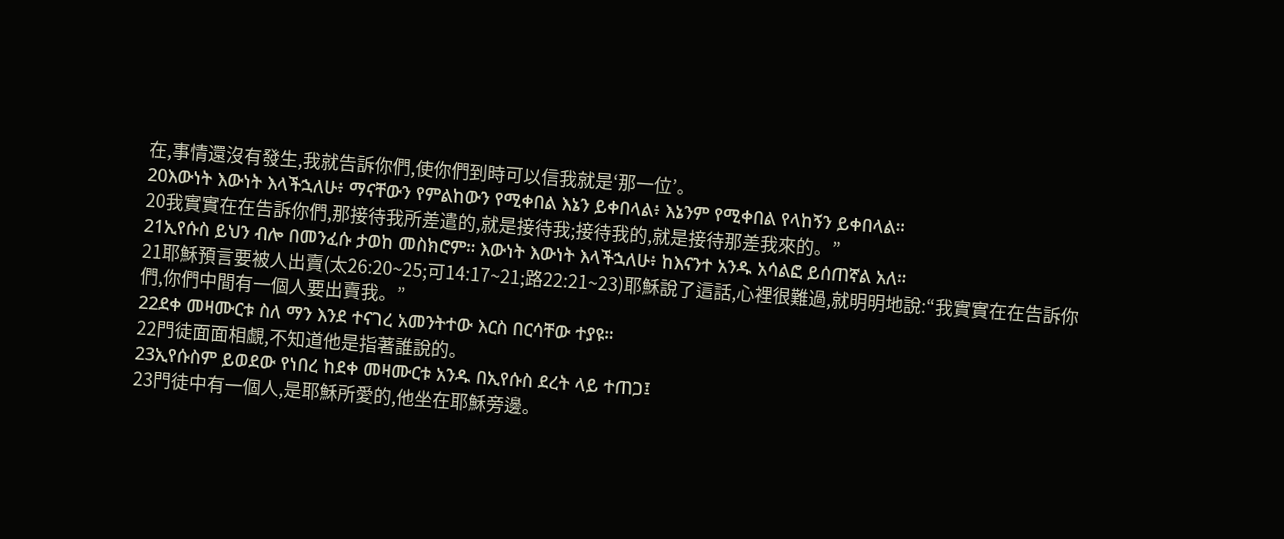在,事情還沒有發生,我就告訴你們,使你們到時可以信我就是‘那一位’。
20እውነት እውነት እላችኋለሁ፥ ማናቸውን የምልከውን የሚቀበል እኔን ይቀበላል፥ እኔንም የሚቀበል የላከኝን ይቀበላል።
20我實實在在告訴你們,那接待我所差遣的,就是接待我;接待我的,就是接待那差我來的。”
21ኢየሱስ ይህን ብሎ በመንፈሱ ታወከ መስክሮም። እውነት እውነት እላችኋለሁ፥ ከእናንተ አንዱ አሳልፎ ይሰጠኛል አለ።
21耶穌預言要被人出賣(太26:20~25;可14:17~21;路22:21~23)耶穌說了這話,心裡很難過,就明明地說:“我實實在在告訴你們,你們中間有一個人要出賣我。”
22ደቀ መዛሙርቱ ስለ ማን እንደ ተናገረ አመንትተው እርስ በርሳቸው ተያዩ።
22門徒面面相覷,不知道他是指著誰說的。
23ኢየሱስም ይወደው የነበረ ከደቀ መዛሙርቱ አንዱ በኢየሱስ ደረት ላይ ተጠጋ፤
23門徒中有一個人,是耶穌所愛的,他坐在耶穌旁邊。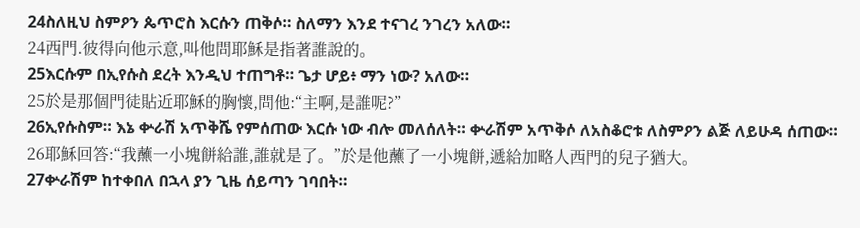24ስለዚህ ስምዖን ጴጥሮስ እርሱን ጠቅሶ። ስለማን እንደ ተናገረ ንገረን አለው።
24西門.彼得向他示意,叫他問耶穌是指著誰說的。
25እርሱም በኢየሱስ ደረት እንዲህ ተጠግቶ። ጌታ ሆይ፥ ማን ነው? አለው።
25於是那個門徒貼近耶穌的胸懷,問他:“主啊,是誰呢?”
26ኢየሱስም። እኔ ቍራሽ አጥቅሼ የምሰጠው እርሱ ነው ብሎ መለሰለት። ቍራሽም አጥቅሶ ለአስቆሮቱ ለስምዖን ልጅ ለይሁዳ ሰጠው።
26耶穌回答:“我蘸一小塊餅給誰,誰就是了。”於是他蘸了一小塊餅,遞給加略人西門的兒子猶大。
27ቍራሽም ከተቀበለ በኋላ ያን ጊዜ ሰይጣን ገባበት።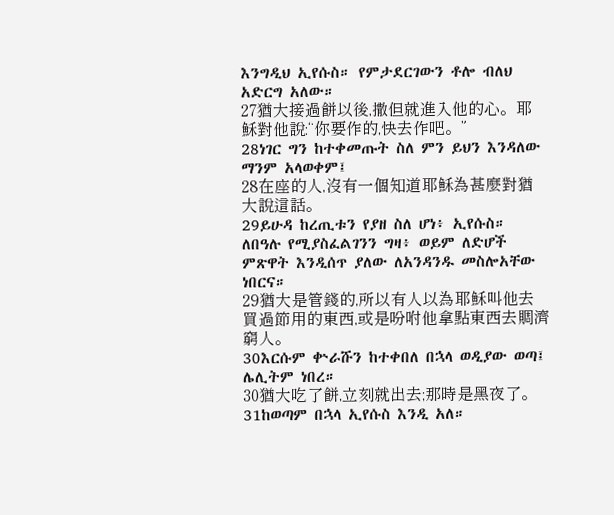እንግዲህ ኢየሱስ። የምታደርገውን ቶሎ ብለህ አድርግ አለው።
27猶大接過餅以後,撒但就進入他的心。耶穌對他說:“你要作的,快去作吧。”
28ነገር ግን ከተቀመጡት ስለ ምን ይህን እንዳለው ማንም አላወቀም፤
28在座的人,沒有一個知道耶穌為甚麼對猶大說這話。
29ይሁዳ ከረጢቱን የያዘ ስለ ሆነ፥ ኢየሱስ። ለበዓሉ የሚያስፈልገንን ግዛ፥ ወይም ለድሆች ምጽዋት እንዲሰጥ ያለው ለአንዳንዱ መስሎአቸው ነበርና።
29猶大是管錢的,所以有人以為耶穌叫他去買過節用的東西,或是吩咐他拿點東西去賙濟窮人。
30እርሱም ቍራሹን ከተቀበለ በኋላ ወዲያው ወጣ፤ ሌሊትም ነበረ።
30猶大吃了餅,立刻就出去;那時是黑夜了。
31ከወጣም በኋላ ኢየሱስ እንዲ አለ።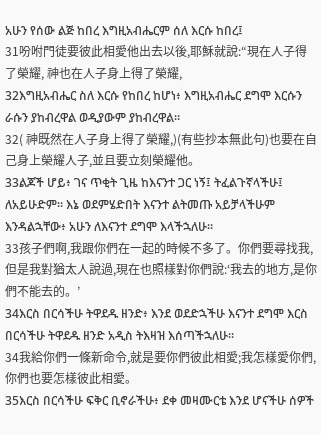አሁን የሰው ልጅ ከበረ እግዚአብሔርም ሰለ እርሱ ከበረ፤
31吩咐門徒要彼此相愛他出去以後,耶穌就說:“現在人子得了榮耀, 神也在人子身上得了榮耀,
32እግዚአብሔር ስለ እርሱ የከበረ ከሆነ፥ እግዚአብሔር ደግሞ እርሱን ራሱን ያከብረዋል ወዲያውም ያከብረዋል።
32( 神既然在人子身上得了榮耀,)(有些抄本無此句)也要在自己身上榮耀人子,並且要立刻榮耀他。
33ልጆች ሆይ፥ ገና ጥቂት ጊዜ ከእናንተ ጋር ነኝ፤ ትፈልጉኛላችሁ፤ ለአይሁድም። እኔ ወደምሄድበት እናንተ ልትመጡ አይቻላችሁም እንዳልኋቸው፥ አሁን ለእናንተ ደግሞ እላችኋለሁ።
33孩子們啊,我跟你們在一起的時候不多了。你們要尋找我,但是我對猶太人說過,現在也照樣對你們說:‘我去的地方,是你們不能去的。’
34እርስ በርሳችሁ ትዋደዱ ዘንድ፥ እንደ ወደድኋችሁ እናንተ ደግሞ እርስ በርሳችሁ ትዋደዱ ዘንድ አዲስ ትእዛዝ እሰጣችኋለሁ።
34我給你們一條新命令,就是要你們彼此相愛;我怎樣愛你們,你們也要怎樣彼此相愛。
35እርስ በርሳችሁ ፍቅር ቢኖራችሁ፥ ደቀ መዛሙርቴ እንደ ሆናችሁ ሰዎች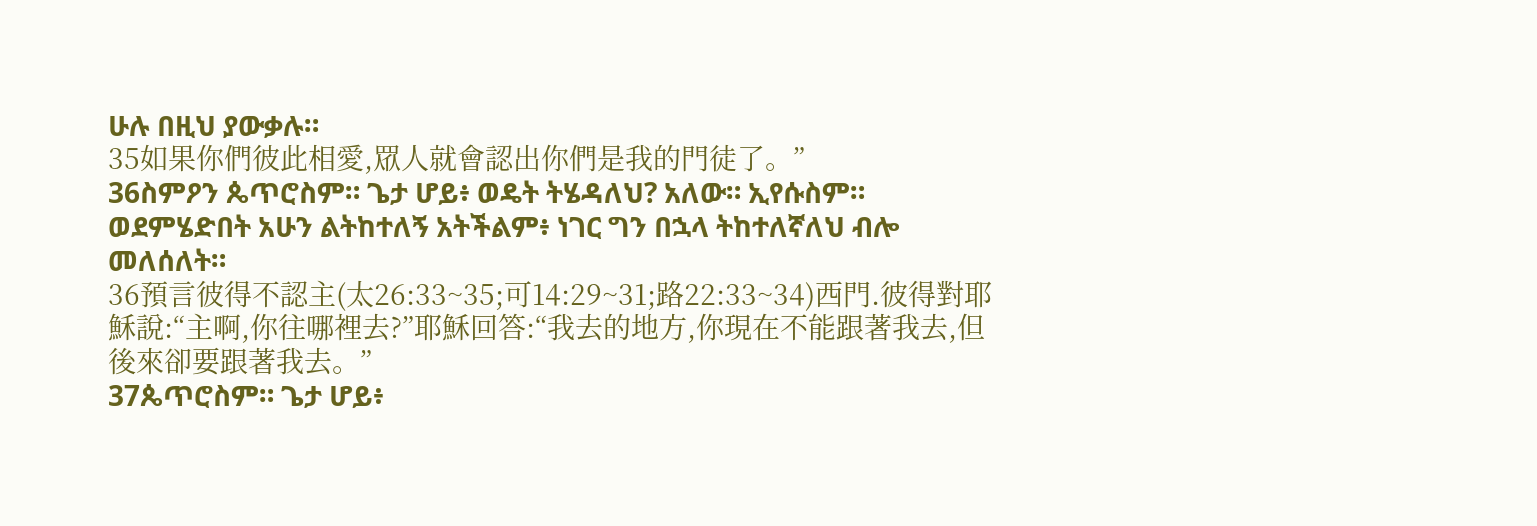ሁሉ በዚህ ያውቃሉ።
35如果你們彼此相愛,眾人就會認出你們是我的門徒了。”
36ስምዖን ጴጥሮስም። ጌታ ሆይ፥ ወዴት ትሄዳለህ? አለው። ኢየሱስም። ወደምሄድበት አሁን ልትከተለኝ አትችልም፥ ነገር ግን በኋላ ትከተለኛለህ ብሎ መለሰለት።
36預言彼得不認主(太26:33~35;可14:29~31;路22:33~34)西門.彼得對耶穌說:“主啊,你往哪裡去?”耶穌回答:“我去的地方,你現在不能跟著我去,但後來卻要跟著我去。”
37ጴጥሮስም። ጌታ ሆይ፥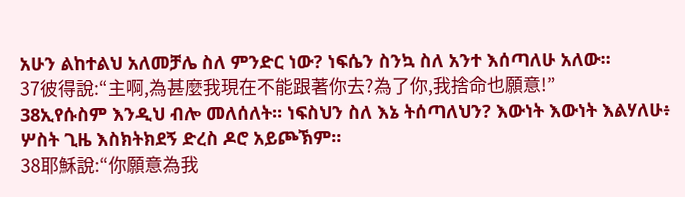አሁን ልከተልህ አለመቻሌ ስለ ምንድር ነው? ነፍሴን ስንኳ ስለ አንተ እሰጣለሁ አለው።
37彼得說:“主啊,為甚麼我現在不能跟著你去?為了你,我捨命也願意!”
38ኢየሱስም እንዲህ ብሎ መለሰለት። ነፍስህን ስለ እኔ ትሰጣለህን? እውነት እውነት እልሃለሁ፥ ሦስት ጊዜ እስክትክደኝ ድረስ ዶሮ አይጮኽም።
38耶穌說:“你願意為我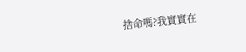捨命嗎?我實實在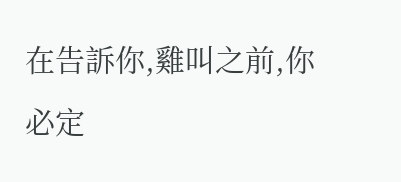在告訴你,雞叫之前,你必定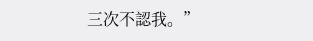三次不認我。”